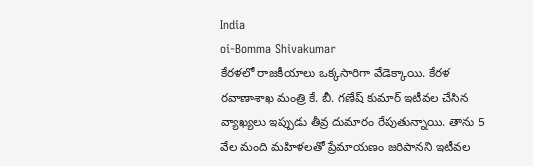India
oi-Bomma Shivakumar
కేరళలో రాజకీయాలు ఒక్కసారిగా వేడెక్కాయి. కేరళ రవాణాశాఖ మంత్రి కే. బీ. గణేష్ కుమార్ ఇటీవల చేసిన వ్యాఖ్యలు ఇప్పుడు తీవ్ర దుమారం రేపుతున్నాయి. తాను 5 వేల మంది మహిళలతో ప్రేమాయణం జరిపానని ఇటీవల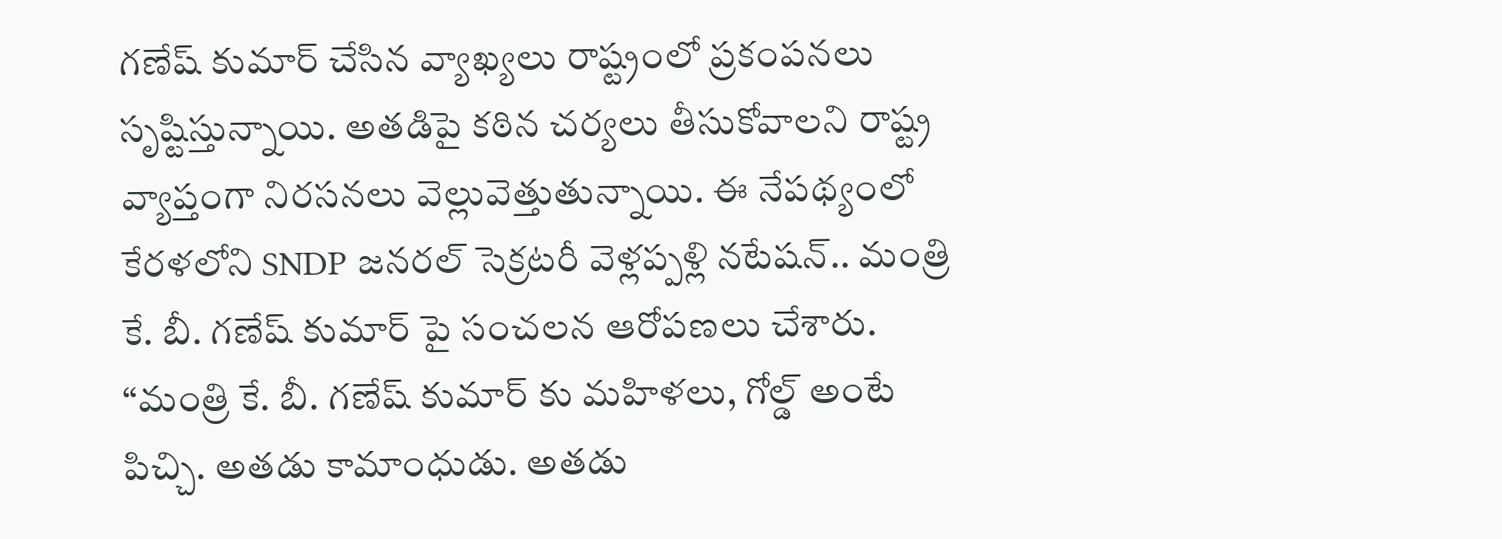గణేష్ కుమార్ చేసిన వ్యాఖ్యలు రాష్ట్రంలో ప్రకంపనలు సృష్టిస్తున్నాయి. అతడిపై కఠిన చర్యలు తీసుకోవాలని రాష్ట్ర వ్యాప్తంగా నిరసనలు వెల్లువెత్తుతున్నాయి. ఈ నేపథ్యంలో కేరళలోని SNDP జనరల్ సెక్రటరీ వెళ్లప్పళ్లి నటేషన్.. మంత్రి కే. బీ. గణేష్ కుమార్ పై సంచలన ఆరోపణలు చేశారు.
“మంత్రి కే. బీ. గణేష్ కుమార్ కు మహిళలు, గోల్డ్ అంటే పిచ్చి. అతడు కామాంధుడు. అతడు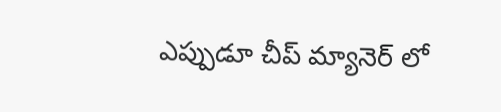ఎప్పుడూ చీప్ మ్యానెర్ లో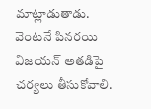మాట్లాడుతాడు. వెంటనే పినరయి విజయన్ అతడిపై చర్యలు తీసుకోవాలి.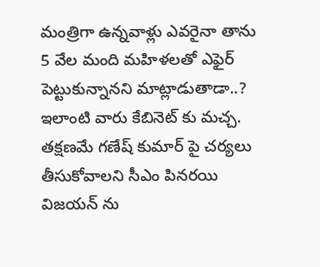మంత్రిగా ఉన్నవాళ్లు ఎవరైనా తాను 5 వేల మంది మహిళలతో ఎఫైర్ పెట్టుకున్నానని మాట్లాడుతాడా..? ఇలాంటి వారు కేబినెట్ కు మచ్చ. తక్షణమే గణేష్ కుమార్ పై చర్యలు తీసుకోవాలని సీఎం పినరయి విజయన్ ను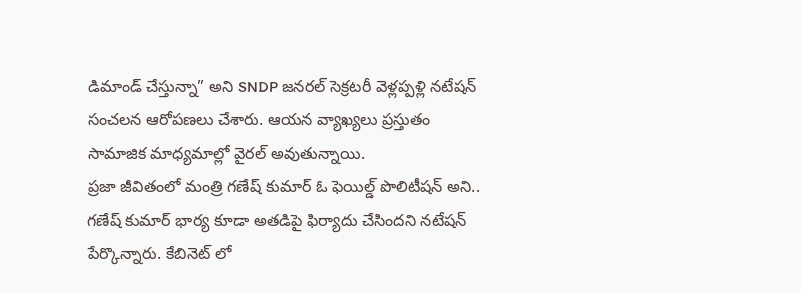డిమాండ్ చేస్తున్నా” అని SNDP జనరల్ సెక్రటరీ వెళ్లప్పళ్లి నటేషన్ సంచలన ఆరోపణలు చేశారు. ఆయన వ్యాఖ్యలు ప్రస్తుతం సామాజిక మాధ్యమాల్లో వైరల్ అవుతున్నాయి.
ప్రజా జీవితంలో మంత్రి గణేష్ కుమార్ ఓ ఫెయిల్డ్ పొలిటీషన్ అని.. గణేష్ కుమార్ భార్య కూడా అతడిపై ఫిర్యాదు చేసిందని నటేషన్ పేర్కొన్నారు. కేబినెట్ లో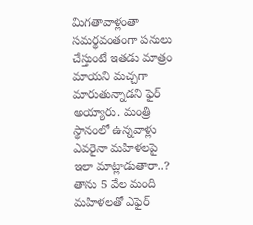మిగతావాళ్లంతా సమర్థవంతంగా పనులు చేస్తుంటే ఇతడు మాత్రం మాయని మచ్చగా మారుతున్నాడని ఫైర్ అయ్యారు. మంత్రి స్థానంలో ఉన్నవాళ్లు ఎవరైనా మహిళలపై ఇలా మాట్లాడుతారా..? తాను 5 వేల మంది మహిళలతో ఎఫైర్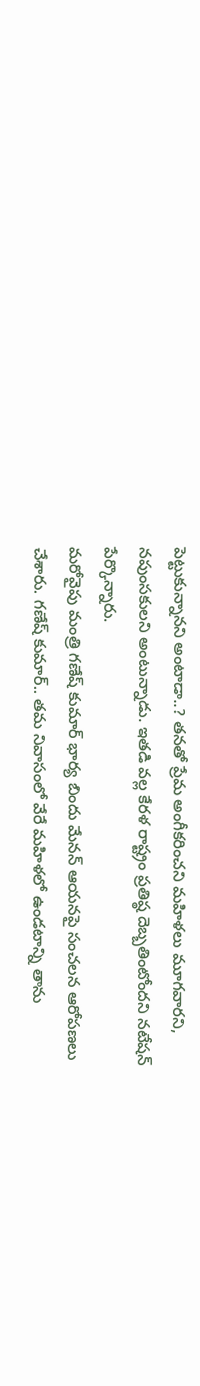పెట్టుకున్నానని అంటాడా..? తనతో ప్రేమ అంగీకరించని మహిళలు మూగవారని, నపుంసకులని అంటున్నాడు. ఇతడి వల్ల కేరళ రాష్ట్రం ప్రతిష్ఠ దెబ్బతింటోందని నటేషన్ పేర్కొన్నారు.
మరోవైపు మంత్రి గణేష్ కుమార్ భార్య బిందు మేనన్ ఆయనపై సంచలన ఆరోపణలు చేశారు. గణేష్ కుమార్.. తమ నివాసంలో వేరే మహిళలో ఉండటాన్ని తాను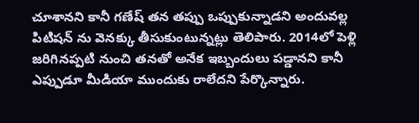చూశానని కానీ గణేష్ తన తప్పు ఒప్పుకున్నాడని అందువల్ల పిటిషన్ ను వెనక్కు తీసుకుంటున్నట్లు తెలిపారు. 2014లో పెళ్లి జరిగినప్పటి నుంచి తనతో అనేక ఇబ్బందులు పడ్డానని కానీ ఎప్పుడూ మీడియా ముందుకు రాలేదని పేర్కొన్నారు.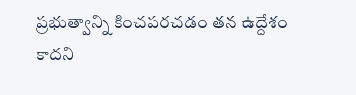ప్రభుత్వాన్ని కించపరచడం తన ఉద్దేశం కాదని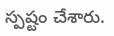స్పష్టం చేశారు.